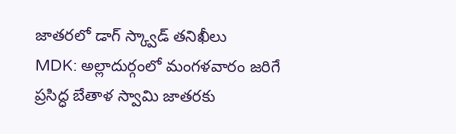జాతరలో డాగ్ స్క్వాడ్ తనిఖీలు
MDK: అల్లాదుర్గంలో మంగళవారం జరిగే ప్రసిద్ధ బేతాళ స్వామి జాతరకు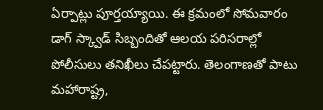ఏర్పాట్లు పూర్తయ్యాయి. ఈ క్రమంలో సోమవారం డాగ్ స్క్వాడ్ సిబ్బందితో ఆలయ పరిసరాల్లో పోలీసులు తనిఖీలు చేపట్టారు. తెలంగాణతో పాటు మహారాష్ట్ర,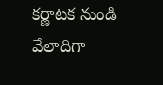కర్ణాటక నుండి వేలాదిగా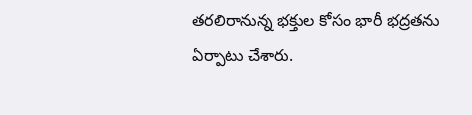తరలిరానున్న భక్తుల కోసం భారీ భద్రతను ఏర్పాటు చేశారు.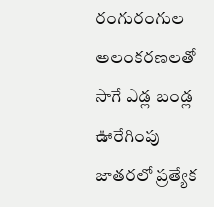రంగురంగుల అలంకరణలతో సాగే ఎడ్ల బండ్ల ఊరేగింపు జాతరలో ప్రత్యేక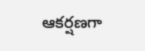ఆకర్షణగా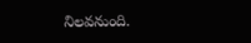నిలవనుంది.